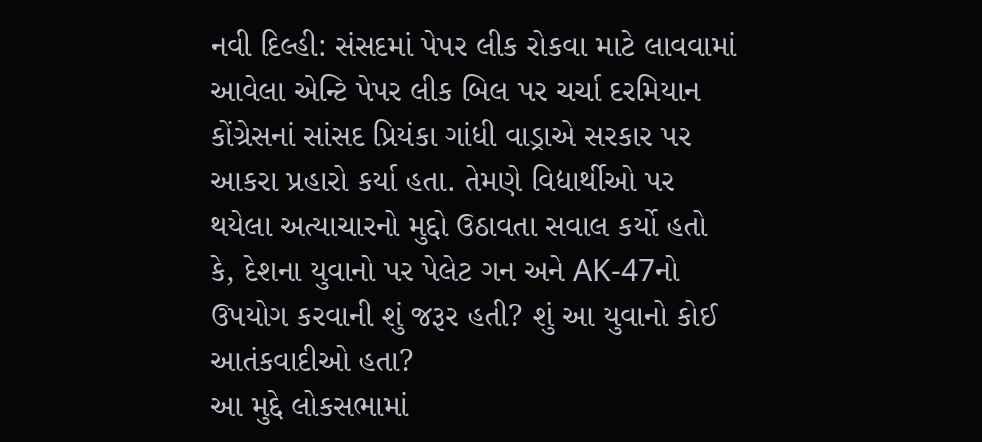નવી દિલ્હી: સંસદમાં પેપર લીક રોકવા માટે લાવવામાં આવેલા એન્ટિ પેપર લીક બિલ પર ચર્ચા દરમિયાન કોંગ્રેસનાં સાંસદ પ્રિયંકા ગાંધી વાડ્રાએ સરકાર પર આકરા પ્રહારો કર્યા હતા. તેમણે વિદ્યાર્થીઓ પર થયેલા અત્યાચારનો મુદ્દો ઉઠાવતા સવાલ કર્યો હતો કે, દેશના યુવાનો પર પેલેટ ગન અને AK-47નો ઉપયોગ કરવાની શું જરૂર હતી? શું આ યુવાનો કોઈ આતંકવાદીઓ હતા?
આ મુદ્દે લોકસભામાં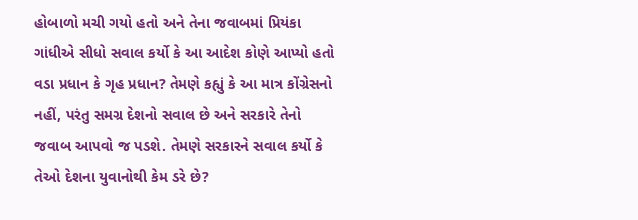હોબાળો મચી ગયો હતો અને તેના જવાબમાં પ્રિયંકા ગાંધીએ સીધો સવાલ કર્યો કે આ આદેશ કોણે આપ્યો હતો વડા પ્રધાન કે ગૃહ પ્રધાન? તેમણે કહ્યું કે આ માત્ર કોંગ્રેસનો નહીં, પરંતુ સમગ્ર દેશનો સવાલ છે અને સરકારે તેનો જવાબ આપવો જ પડશે. તેમણે સરકારને સવાલ કર્યો કે તેઓ દેશના યુવાનોથી કેમ ડરે છે?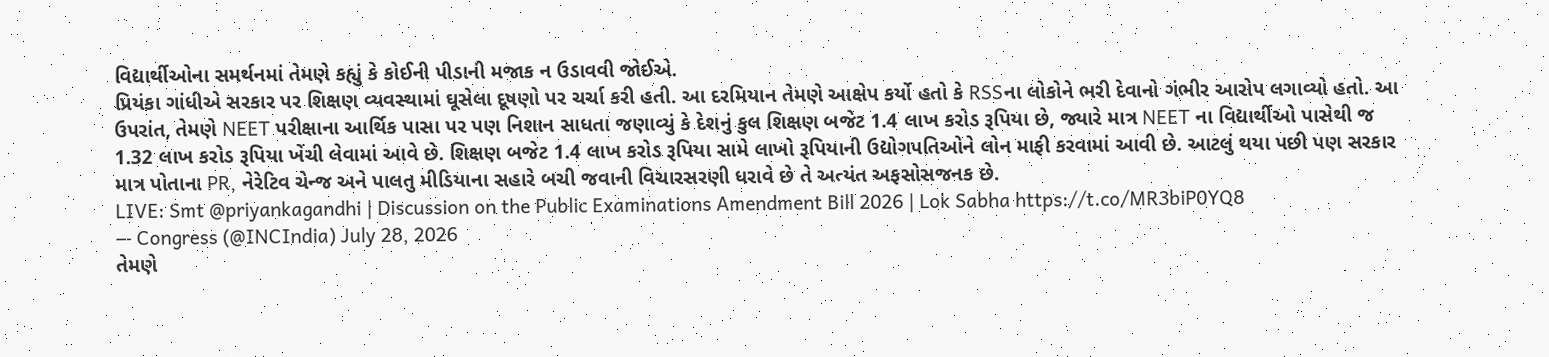વિદ્યાર્થીઓના સમર્થનમાં તેમણે કહ્યું કે કોઈની પીડાની મજાક ન ઉડાવવી જોઈએ.
પ્રિયંકા ગાંધીએ સરકાર પર શિક્ષણ વ્યવસ્થામાં ઘૂસેલા દૂષણો પર ચર્ચા કરી હતી. આ દરમિયાન તેમણે આક્ષેપ કર્યો હતો કે RSSના લોકોને ભરી દેવાનો ગંભીર આરોપ લગાવ્યો હતો. આ ઉપરાંત, તેમણે NEET પરીક્ષાના આર્થિક પાસા પર પણ નિશાન સાધતા જણાવ્યું કે દેશનું કુલ શિક્ષણ બજેટ 1.4 લાખ કરોડ રૂપિયા છે, જ્યારે માત્ર NEET ના વિદ્યાર્થીઓ પાસેથી જ 1.32 લાખ કરોડ રૂપિયા ખેંચી લેવામાં આવે છે. શિક્ષણ બજેટ 1.4 લાખ કરોડ રૂપિયા સામે લાખો રૂપિયાની ઉદ્યોગપતિઓને લોન માફી કરવામાં આવી છે. આટલું થયા પછી પણ સરકાર માત્ર પોતાના PR, નેરેટિવ ચેન્જ અને પાલતુ મીડિયાના સહારે બચી જવાની વિચારસરણી ધરાવે છે તે અત્યંત અફસોસજનક છે.
LIVE: Smt @priyankagandhi | Discussion on the Public Examinations Amendment Bill 2026 | Lok Sabha https://t.co/MR3biP0YQ8
— Congress (@INCIndia) July 28, 2026
તેમણે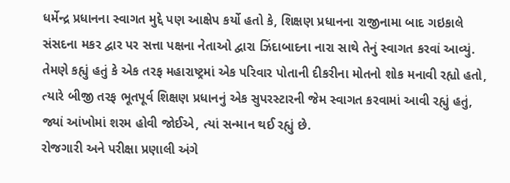ધર્મેન્દ્ર પ્રધાનના સ્વાગત મુદ્દે પણ આક્ષેપ કર્યો હતો કે, શિક્ષણ પ્રધાનના રાજીનામા બાદ ગઇકાલે સંસદના મકર દ્વાર પર સત્તા પક્ષના નેતાઓ દ્વારા ઝિંદાબાદના નારા સાથે તેનું સ્વાગત કરવાં આવ્યું. તેમણે કહ્યું હતું કે એક તરફ મહારાષ્ટ્રમાં એક પરિવાર પોતાની દીકરીના મોતનો શોક મનાવી રહ્યો હતો, ત્યારે બીજી તરફ ભૂતપૂર્વ શિક્ષણ પ્રધાનનું એક સુપરસ્ટારની જેમ સ્વાગત કરવામાં આવી રહ્યું હતું, જ્યાં આંખોમાં શરમ હોવી જોઈએ, ત્યાં સન્માન થઈ રહ્યું છે.
રોજગારી અને પરીક્ષા પ્રણાલી અંગે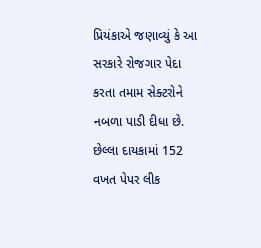પ્રિયંકાએ જણાવ્યું કે આ સરકારે રોજગાર પેદા કરતા તમામ સેક્ટરોને નબળા પાડી દીધા છે. છેલ્લા દાયકામાં 152 વખત પેપર લીક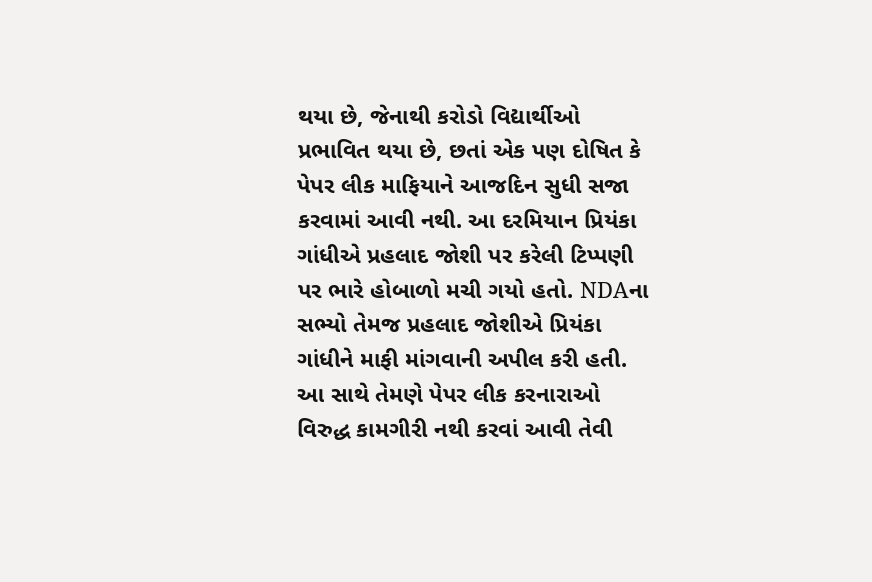થયા છે, જેનાથી કરોડો વિદ્યાર્થીઓ પ્રભાવિત થયા છે, છતાં એક પણ દોષિત કે પેપર લીક માફિયાને આજદિન સુધી સજા કરવામાં આવી નથી. આ દરમિયાન પ્રિયંકા ગાંધીએ પ્રહલાદ જોશી પર કરેલી ટિપ્પણી પર ભારે હોબાળો મચી ગયો હતો. NDAના સભ્યો તેમજ પ્રહલાદ જોશીએ પ્રિયંકા ગાંધીને માફી માંગવાની અપીલ કરી હતી. આ સાથે તેમણે પેપર લીક કરનારાઓ વિરુદ્ધ કામગીરી નથી કરવાં આવી તેવી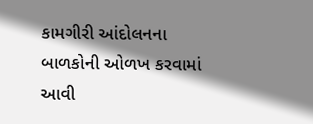કામગીરી આંદોલનના બાળકોની ઓળખ કરવામાં આવી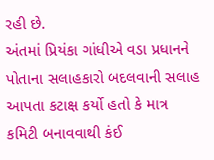રહી છે.
અંતમાં પ્રિયંકા ગાંધીએ વડા પ્રધાનને પોતાના સલાહકારો બદલવાની સલાહ આપતા કટાક્ષ કર્યો હતો કે માત્ર કમિટી બનાવવાથી કંઈ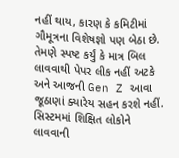નહીં થાય, કારણ કે કમિટીમાં ગૌમૂત્રના વિશેષજ્ઞો પણ બેઠા છે. તેમણે સ્પષ્ટ કર્યું કે માત્ર બિલ લાવવાથી પેપર લીક નહીં અટકે અને આજની Gen Z આવા જૂઠાણાં ક્યારેય સહન કરશે નહીં. સિસ્ટમમાં શિક્ષિત લોકોને લાવવાની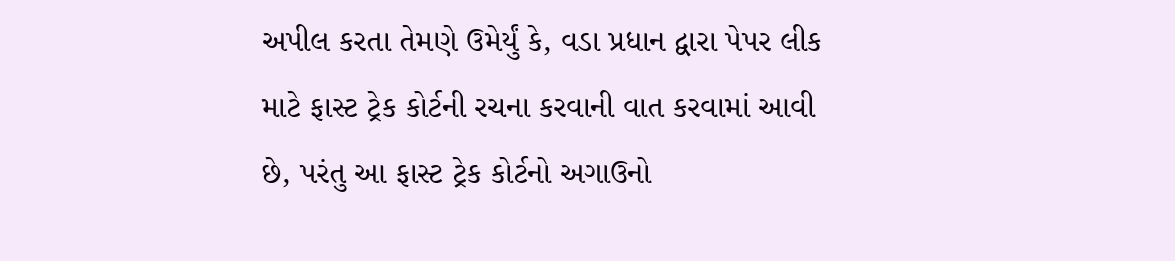અપીલ કરતા તેમણે ઉમેર્યું કે, વડા પ્રધાન દ્વારા પેપર લીક માટે ફાસ્ટ ટ્રેક કોર્ટની રચના કરવાની વાત કરવામાં આવી છે, પરંતુ આ ફાસ્ટ ટ્રેક કોર્ટનો અગાઉનો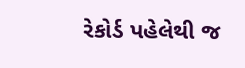રેકોર્ડ પહેલેથી જ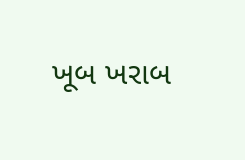ખૂબ ખરાબ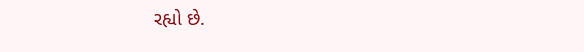રહ્યો છે.